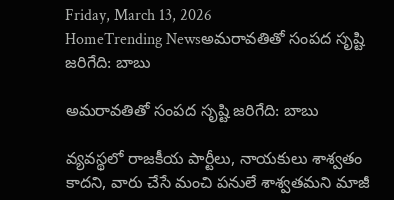Friday, March 13, 2026
HomeTrending Newsఅమరావతితో సంపద సృష్టి జరిగేది: బాబు

అమరావతితో సంపద సృష్టి జరిగేది: బాబు

వ్యవస్థలో రాజకీయ పార్టీలు, నాయకులు శాశ్వతం కాదని, వారు చేసే మంచి పనులే శాశ్వతమని మాజీ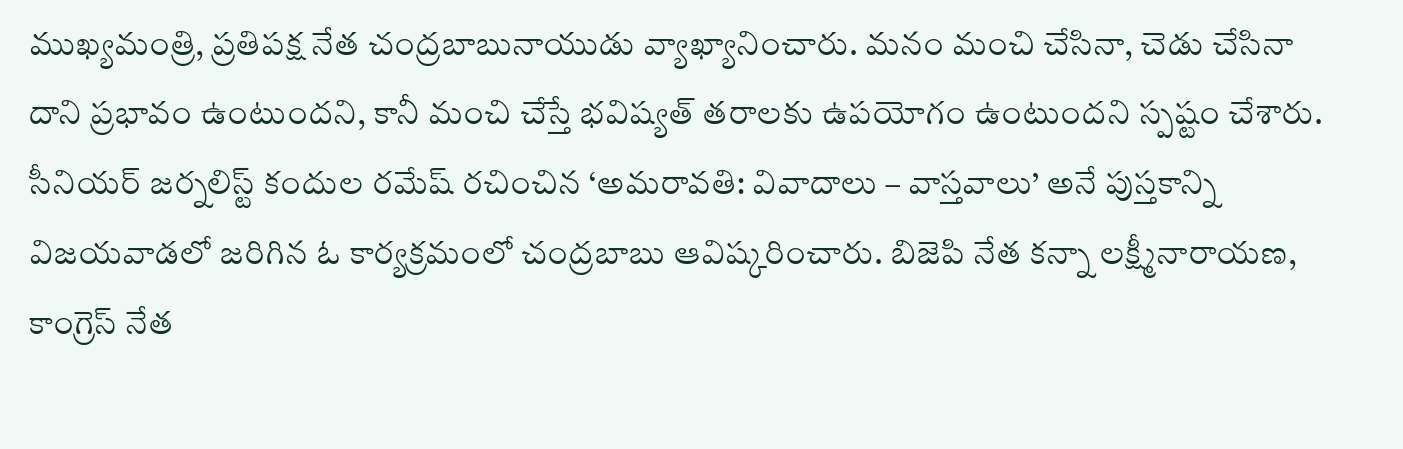ముఖ్యమంత్రి, ప్రతిపక్ష నేత చంద్రబాబునాయుడు వ్యాఖ్యానించారు. మనం మంచి చేసినా, చెడు చేసినా దాని ప్రభావం ఉంటుందని, కానీ మంచి చేస్తే భవిష్యత్ తరాలకు ఉపయోగం ఉంటుందని స్పష్టం చేశారు. సీనియర్ జర్నలిస్ట్ కందుల రమేష్ రచించిన ‘అమరావతి: వివాదాలు – వాస్తవాలు’ అనే పుస్తకాన్ని విజయవాడలో జరిగిన ఓ కార్యక్రమంలో చంద్రబాబు ఆవిష్కరించారు. బిజెపి నేత కన్నా లక్ష్మీనారాయణ, కాంగ్రెస్ నేత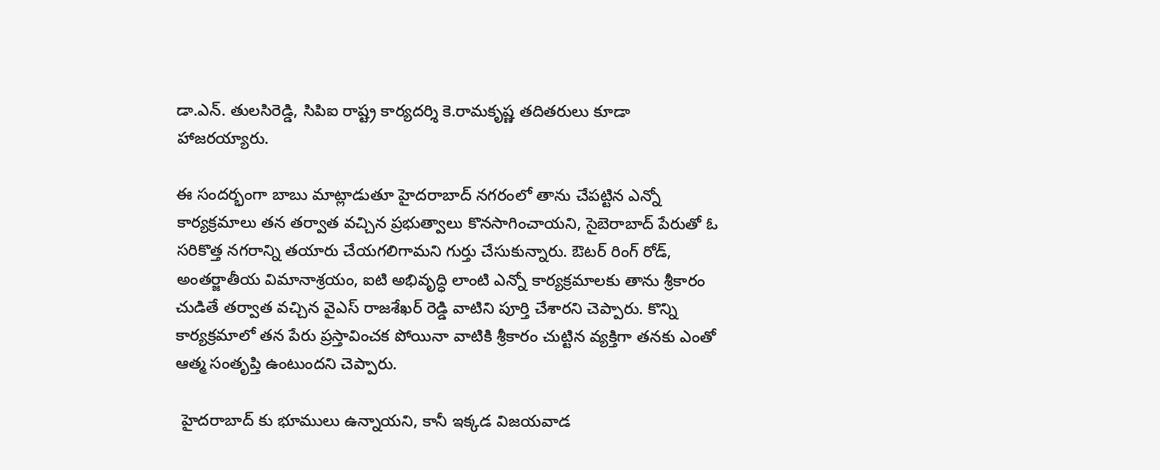డా.ఎన్. తులసిరెడ్డి, సిపిఐ రాష్ట్ర కార్యదర్శి కె.రామకృష్ణ తదితరులు కూడా హాజరయ్యారు.

ఈ సందర్భంగా బాబు మాట్లాడుతూ హైదరాబాద్ నగరంలో తాను చేపట్టిన ఎన్నో కార్యక్రమాలు తన తర్వాత వచ్చిన ప్రభుత్వాలు కొనసాగించాయని, సైబెరాబాద్ పేరుతో ఓ సరికొత్త నగరాన్ని తయారు చేయగలిగామని గుర్తు చేసుకున్నారు. ఔటర్ రింగ్ రోడ్, అంతర్జాతీయ విమానాశ్రయం, ఐటి అభివృద్ధి లాంటి ఎన్నో కార్యక్రమాలకు తాను శ్రీకారం చుడితే తర్వాత వచ్చిన వైఎస్ రాజశేఖర్ రెడ్డి వాటిని పూర్తి చేశారని చెప్పారు. కొన్ని కార్యక్రమాలో తన పేరు ప్రస్తావించక పోయినా వాటికి శ్రీకారం చుట్టిన వ్యక్తిగా తనకు ఎంతో  ఆత్మ సంతృప్తి ఉంటుందని చెప్పారు.

 హైదరాబాద్ కు భూములు ఉన్నాయని, కానీ ఇక్కడ విజయవాడ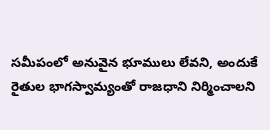సమీపంలో అనువైన భూములు లేవని, అందుకే రైతుల భాగస్వామ్యంతో రాజధాని నిర్మించాలని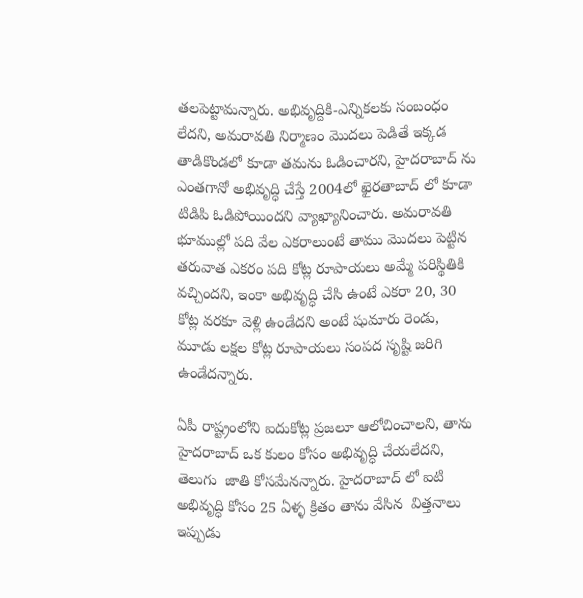తలపెట్టామన్నారు. అభివృద్దికి-ఎన్నికలకు సంబంధం లేదని, అమరావతి నిర్మాణం మొదలు పెడితే ఇక్కడ తాడికొండలో కూడా తమను ఓడించారని, హైదరాబాద్ ను ఎంతగానో అభివృద్ధి చేస్తే 2004లో ఖైరతాబాద్ లో కూడా టిడిపి ఓడిపోయిందని వ్యాఖ్యానించారు. అమరావతి భూముల్లో పది వేల ఎకరాలుంటే తాము మొదలు పెట్టిన తరువాత ఎకరం పది కోట్ల రూపాయలు అమ్మే పరిస్థితికి వచ్చిందని, ఇంకా అభివృద్ధి చేసి ఉంటే ఎకరా 20, 30 కోట్ల వరకూ వెళ్లి ఉండేదని అంటే షుమారు రెండు, మూడు లక్షల కోట్ల రూపాయలు సంపద సృష్టి జరిగి ఉండేదన్నారు.

ఏపీ రాష్ట్రంలోని ఐదుకోట్ల ప్రజలూ ఆలోచించాలని, తాను హైదరాబాద్ ఒక కులం కోసం అభివృద్ధి చేయలేదని, తెలుగు  జాతి కోసమేనన్నారు. హైదరాబాద్ లో ఐటి అభివృద్ధి కోసం 25 ఏళ్ళ క్రితం తాను వేసిన  విత్తనాలు ఇప్పుడు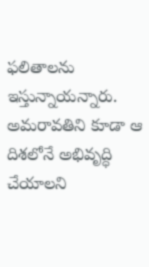ఫలితాలను ఇస్తున్నాయన్నారు. అమరావతిని కూడా ఆ దిశలోనే అభివృద్ధి చేయాలని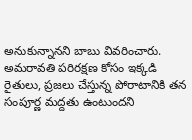అనుకున్నానని బాబు వివరించారు. అమరావతి పరిరక్షణ కోసం ఇక్కడి రైతులు, ప్రజలు చేస్తున్న పోరాటానికి తన సంపూర్ణ మద్దతు ఉంటుందని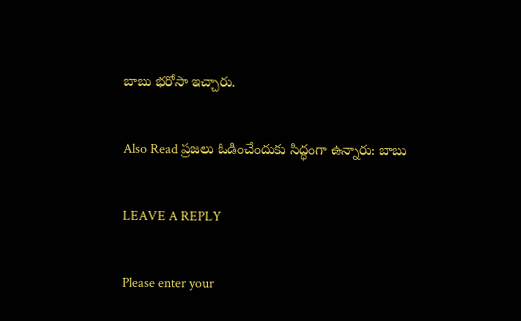బాబు భరోసా ఇచ్చారు.

Also Read ప్రజలు ఓడించేందుకు సిద్ధంగా ఉన్నారు: బాబు

LEAVE A REPLY

Please enter your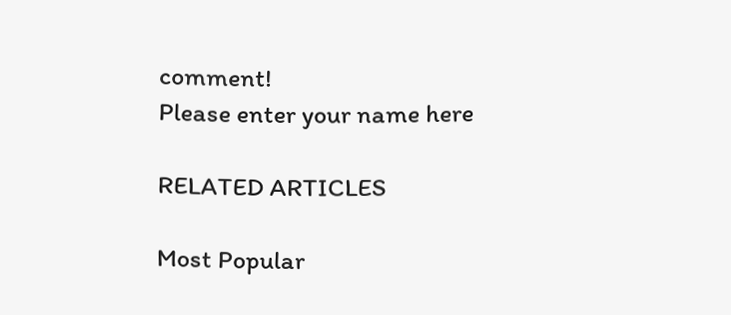comment!
Please enter your name here

RELATED ARTICLES

Most Popular